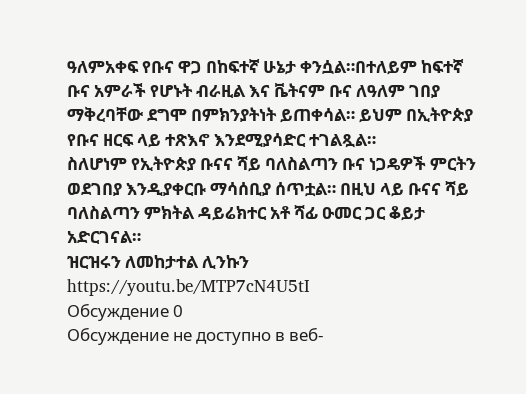ዓለምአቀፍ የቡና ዋጋ በከፍተኛ ሁኔታ ቀንሷል።በተለይም ከፍተኛ ቡና አምራች የሆኑት ብራዚል እና ቬትናም ቡና ለዓለም ገበያ ማቅረባቸው ደግሞ በምክንያትነት ይጠቀሳል። ይህም በኢትዮጵያ የቡና ዘርፍ ላይ ተጽእኖ እንደሚያሳድር ተገልጿል።
ስለሆነም የኢትዮጵያ ቡናና ሻይ ባለስልጣን ቡና ነጋዴዎች ምርትን ወደገበያ እንዲያቀርቡ ማሳሰቢያ ሰጥቷል። በዚህ ላይ ቡናና ሻይ ባለስልጣን ምክትል ዳይሬክተር አቶ ሻፊ ዑመር ጋር ቆይታ አድርገናል።
ዝርዝሩን ለመከታተል ሊንኩን
https://youtu.be/MTP7cN4U5tI
Обсуждение 0
Обсуждение не доступно в веб-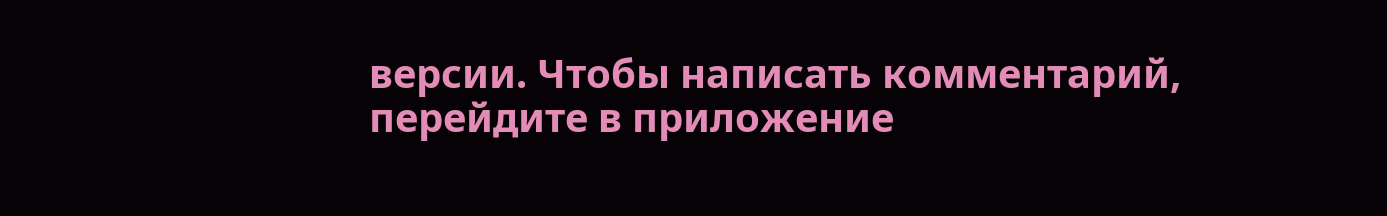версии. Чтобы написать комментарий, перейдите в приложение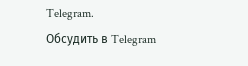Telegram.
Обсудить в Telegram